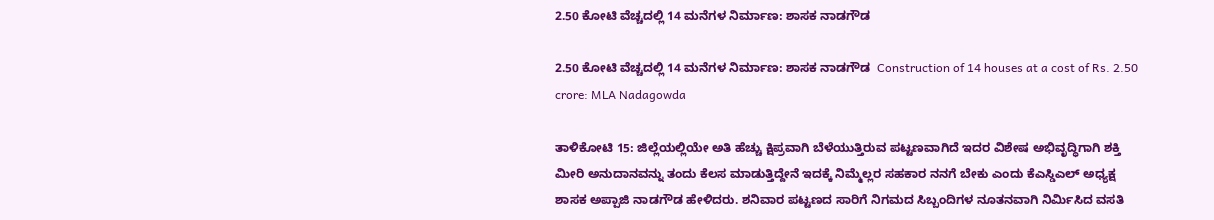2.50 ಕೋಟಿ ವೆಚ್ಚದಲ್ಲಿ 14 ಮನೆಗಳ ನಿರ್ಮಾಣ: ಶಾಸಕ ನಾಡಗೌಡ

2.50 ಕೋಟಿ ವೆಚ್ಚದಲ್ಲಿ 14 ಮನೆಗಳ ನಿರ್ಮಾಣ: ಶಾಸಕ ನಾಡಗೌಡ  Construction of 14 houses at a cost of Rs. 2.50 crore: MLA Nadagowda

ತಾಳಿಕೋಟಿ 15: ಜಿಲ್ಲೆಯಲ್ಲಿಯೇ ಅತಿ ಹೆಚ್ಚು ಕ್ಷಿಪ್ರವಾಗಿ ಬೆಳೆಯುತ್ತಿರುವ ಪಟ್ಟಣವಾಗಿದೆ ಇದರ ವಿಶೇಷ ಅಭಿವೃದ್ಧಿಗಾಗಿ ಶಕ್ತಿ ಮೀರಿ ಅನುದಾನವನ್ನು ತಂದು ಕೆಲಸ ಮಾಡುತ್ತಿದ್ದೇನೆ ಇದಕ್ಕೆ ನಿಮ್ಮೆಲ್ಲರ ಸಹಕಾರ ನನಗೆ ಬೇಕು ಎಂದು ಕೆಎಸ್ಡಿಎಲ್ ಅಧ್ಯಕ್ಷ ಶಾಸಕ ಅಪ್ಪಾಜಿ ನಾಡಗೌಡ ಹೇಳಿದರು. ಶನಿವಾರ ಪಟ್ಟಣದ ಸಾರಿಗೆ ನಿಗಮದ ಸಿಬ್ಬಂದಿಗಳ ನೂತನವಾಗಿ ನಿರ್ಮಿಸಿದ ವಸತಿ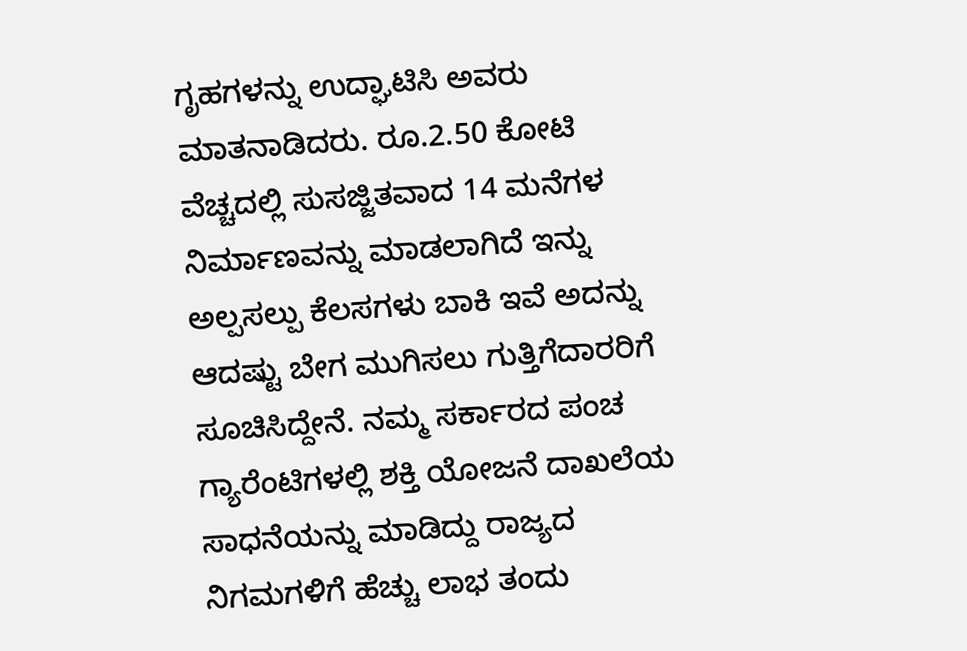ಗೃಹಗಳನ್ನು ಉದ್ಘಾಟಿಸಿ ಅವರು ಮಾತನಾಡಿದರು. ರೂ.2.50 ಕೋಟಿ ವೆಚ್ಚದಲ್ಲಿ ಸುಸಜ್ಜಿತವಾದ 14 ಮನೆಗಳ ನಿರ್ಮಾಣವನ್ನು ಮಾಡಲಾಗಿದೆ ಇನ್ನು ಅಲ್ಪಸಲ್ಪು ಕೆಲಸಗಳು ಬಾಕಿ ಇವೆ ಅದನ್ನು ಆದಷ್ಟು ಬೇಗ ಮುಗಿಸಲು ಗುತ್ತಿಗೆದಾರರಿಗೆ ಸೂಚಿಸಿದ್ದೇನೆ. ನಮ್ಮ ಸರ್ಕಾರದ ಪಂಚ ಗ್ಯಾರೆಂಟಿಗಳಲ್ಲಿ ಶಕ್ತಿ ಯೋಜನೆ ದಾಖಲೆಯ ಸಾಧನೆಯನ್ನು ಮಾಡಿದ್ದು ರಾಜ್ಯದ ನಿಗಮಗಳಿಗೆ ಹೆಚ್ಚು ಲಾಭ ತಂದು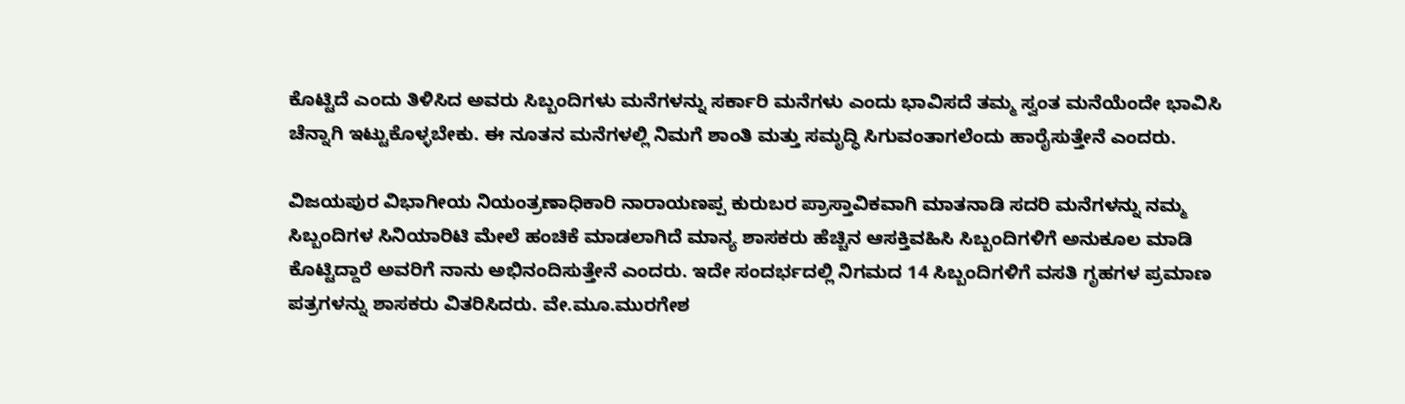ಕೊಟ್ಟಿದೆ ಎಂದು ತಿಳಿಸಿದ ಅವರು ಸಿಬ್ಬಂದಿಗಳು ಮನೆಗಳನ್ನು ಸರ್ಕಾರಿ ಮನೆಗಳು ಎಂದು ಭಾವಿಸದೆ ತಮ್ಮ ಸ್ವಂತ ಮನೆಯೆಂದೇ ಭಾವಿಸಿ ಚೆನ್ನಾಗಿ ಇಟ್ಟುಕೊಳ್ಳಬೇಕು. ಈ ನೂತನ ಮನೆಗಳಲ್ಲಿ ನಿಮಗೆ ಶಾಂತಿ ಮತ್ತು ಸಮೃದ್ಧಿ ಸಿಗುವಂತಾಗಲೆಂದು ಹಾರೈಸುತ್ತೇನೆ ಎಂದರು.

ವಿಜಯಪುರ ವಿಭಾಗೀಯ ನಿಯಂತ್ರಣಾಧಿಕಾರಿ ನಾರಾಯಣಪ್ಪ ಕುರುಬರ ಪ್ರಾಸ್ತಾವಿಕವಾಗಿ ಮಾತನಾಡಿ ಸದರಿ ಮನೆಗಳನ್ನು ನಮ್ಮ ಸಿಬ್ಬಂದಿಗಳ ಸಿನಿಯಾರಿಟಿ ಮೇಲೆ ಹಂಚಿಕೆ ಮಾಡಲಾಗಿದೆ ಮಾನ್ಯ ಶಾಸಕರು ಹೆಚ್ಚಿನ ಆಸಕ್ತಿವಹಿಸಿ ಸಿಬ್ಬಂದಿಗಳಿಗೆ ಅನುಕೂಲ ಮಾಡಿ ಕೊಟ್ಟಿದ್ದಾರೆ ಅವರಿಗೆ ನಾನು ಅಭಿನಂದಿಸುತ್ತೇನೆ ಎಂದರು. ಇದೇ ಸಂದರ್ಭದಲ್ಲಿ ನಿಗಮದ 14 ಸಿಬ್ಬಂದಿಗಳಿಗೆ ವಸತಿ ಗೃಹಗಳ ಪ್ರಮಾಣ ಪತ್ರಗಳನ್ನು ಶಾಸಕರು ವಿತರಿಸಿದರು. ವೇ.ಮೂ.ಮುರಗೇಶ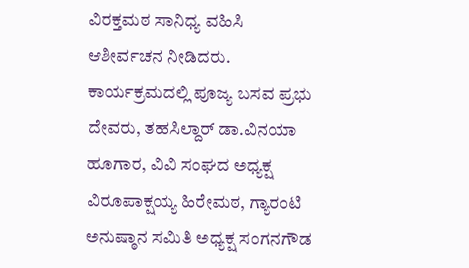ವಿರಕ್ತಮಠ ಸಾನಿಧ್ಯ ವಹಿಸಿ ಆಶೀರ್ವಚನ ನೀಡಿದರು. ಕಾರ್ಯಕ್ರಮದಲ್ಲಿ ಪೂಜ್ಯ ಬಸವ ಪ್ರಭು ದೇವರು, ತಹಸಿಲ್ದಾರ್ ಡಾ.ವಿನಯಾ ಹೂಗಾರ, ವಿವಿ ಸಂಘದ ಅಧ್ಯಕ್ಷ ವಿರೂಪಾಕ್ಷಯ್ಯ ಹಿರೇಮಠ, ಗ್ಯಾರಂಟಿ ಅನುಷ್ಠಾನ ಸಮಿತಿ ಅಧ್ಯಕ್ಷ ಸಂಗನಗೌಡ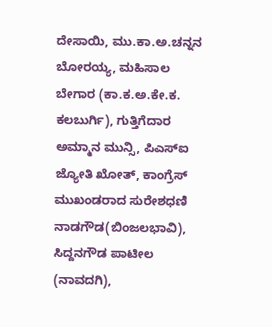ದೇಸಾಯಿ, ಮು.ಕಾ.ಅ.ಚನ್ನನ ಬೋರಯ್ಯ, ಮಹಿಸಾಲ ಬೇಗಾರ (ಕಾ.ಕ.ಅ.ಕೇ.ಕ. ಕಲಬುರ್ಗಿ), ಗುತ್ತಿಗೆದಾರ ಅಮ್ಮಾನ ಮುನ್ಸಿ, ಪಿಎಸ್‌ಐ ಜ್ಯೋತಿ ಖೋತ್, ಕಾಂಗ್ರೆಸ್ ಮುಖಂಡರಾದ ಸುರೇಶಧಣಿ ನಾಡಗೌಡ(ಬಿಂಜಲಭಾವಿ), ಸಿದ್ದನಗೌಡ ಪಾಟೀಲ (ನಾವದಗಿ),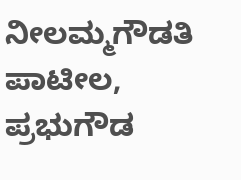ನೀಲಮ್ಮಗೌಡತಿ ಪಾಟೀಲ, ಪ್ರಭುಗೌಡ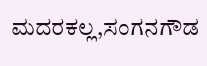ಮದರಕಲ್ಲ,ಸಂಗನಗೌಡ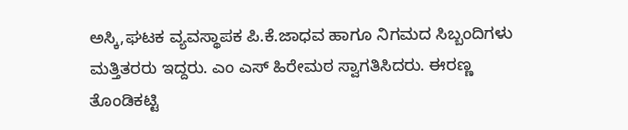ಅಸ್ಕಿ,ಘಟಕ ವ್ಯವಸ್ಥಾಪಕ ಪಿ.ಕೆ.ಜಾಧವ ಹಾಗೂ ನಿಗಮದ ಸಿಬ್ಬಂದಿಗಳು ಮತ್ತಿತರರು ಇದ್ದರು. ಎಂ ಎಸ್ ಹಿರೇಮಠ ಸ್ವಾಗತಿಸಿದರು. ಈರಣ್ಣ ತೊಂಡಿಕಟ್ಟಿ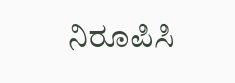ನಿರೂಪಿಸಿ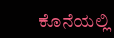ಕೊನೆಯಲ್ಲಿ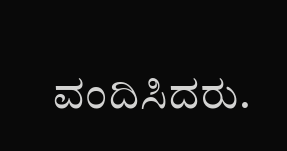ವಂದಿಸಿದರು.